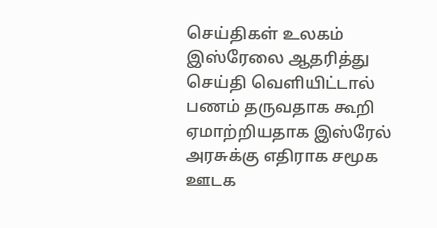செய்திகள் உலகம்
இஸ்ரேலை ஆதரித்து செய்தி வெளியிட்டால் பணம் தருவதாக கூறி ஏமாற்றியதாக இஸ்ரேல் அரசுக்கு எதிராக சமூக ஊடக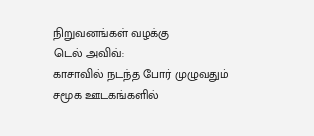நிறுவனங்கள் வழக்கு
டெல் அவிவ்:
காசாவில் நடந்த போர் முழுவதும் சமூக ஊடகங்களில்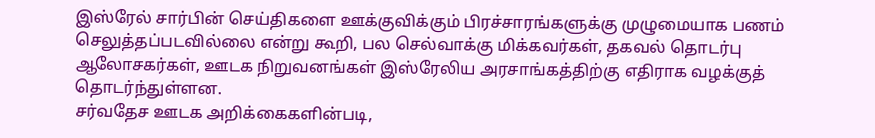இஸ்ரேல் சார்பின் செய்திகளை ஊக்குவிக்கும் பிரச்சாரங்களுக்கு முழுமையாக பணம் செலுத்தப்படவில்லை என்று கூறி, பல செல்வாக்கு மிக்கவர்கள், தகவல் தொடர்பு ஆலோசகர்கள், ஊடக நிறுவனங்கள் இஸ்ரேலிய அரசாங்கத்திற்கு எதிராக வழக்குத் தொடர்ந்துள்ளன.
சர்வதேச ஊடக அறிக்கைகளின்படி,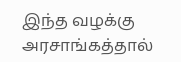இந்த வழக்கு அரசாங்கத்தால்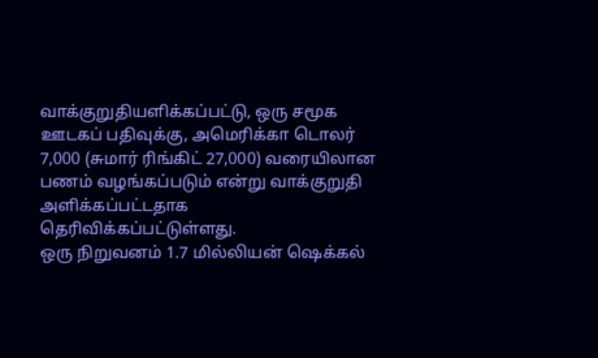வாக்குறுதியளிக்கப்பட்டு, ஒரு சமூக ஊடகப் பதிவுக்கு, அமெரிக்கா டொலர் 7,000 (சுமார் ரிங்கிட் 27,000) வரையிலான பணம் வழங்கப்படும் என்று வாக்குறுதி அளிக்கப்பட்டதாக தெரிவிக்கப்பட்டுள்ளது.
ஒரு நிறுவனம் 1.7 மில்லியன் ஷெக்கல்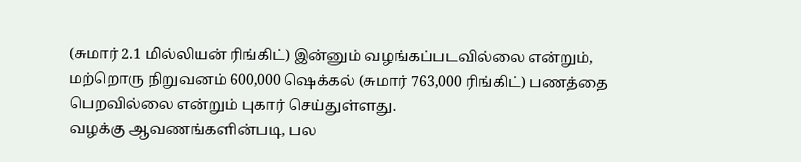(சுமார் 2.1 மில்லியன் ரிங்கிட்) இன்னும் வழங்கப்படவில்லை என்றும், மற்றொரு நிறுவனம் 600,000 ஷெக்கல் (சுமார் 763,000 ரிங்கிட்) பணத்தை பெறவில்லை என்றும் புகார் செய்துள்ளது.
வழக்கு ஆவணங்களின்படி, பல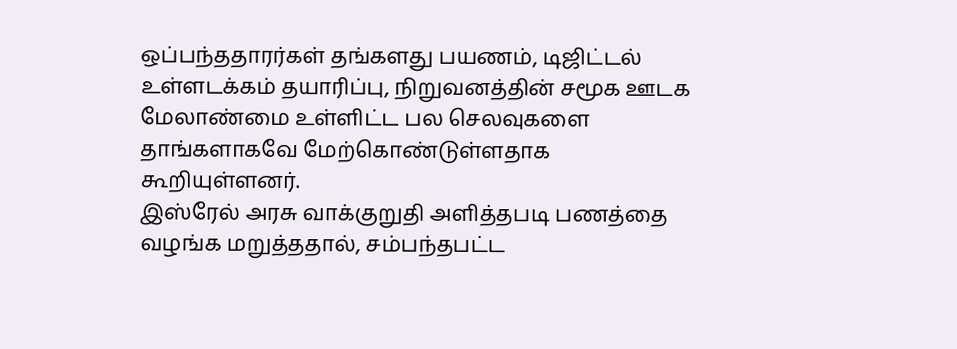ஒப்பந்ததாரர்கள் தங்களது பயணம், டிஜிட்டல் உள்ளடக்கம் தயாரிப்பு, நிறுவனத்தின் சமூக ஊடக மேலாண்மை உள்ளிட்ட பல செலவுகளை தாங்களாகவே மேற்கொண்டுள்ளதாக கூறியுள்ளனர்.
இஸ்ரேல் அரசு வாக்குறுதி அளித்தபடி பணத்தை வழங்க மறுத்ததால், சம்பந்தபட்ட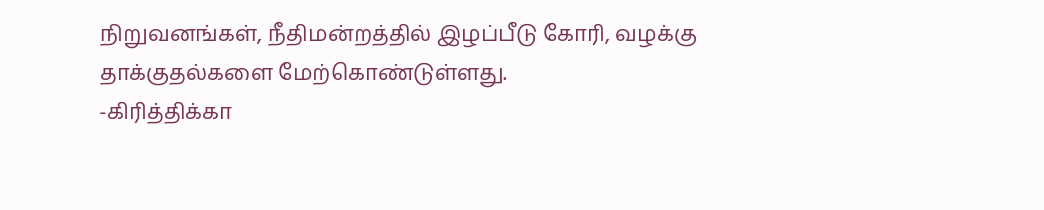நிறுவனங்கள், நீதிமன்றத்தில் இழப்பீடு கோரி, வழக்கு தாக்குதல்களை மேற்கொண்டுள்ளது.
-கிரித்திக்கா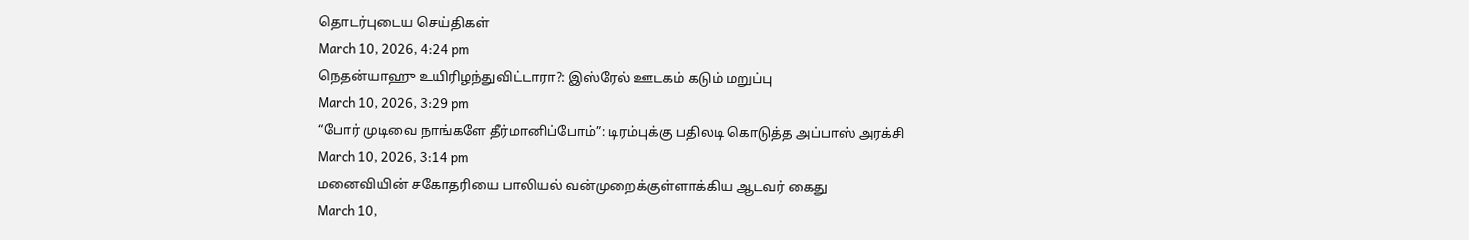தொடர்புடைய செய்திகள்
March 10, 2026, 4:24 pm
நெதன்யாஹு உயிரிழந்துவிட்டாரா?: இஸ்ரேல் ஊடகம் கடும் மறுப்பு
March 10, 2026, 3:29 pm
“போர் முடிவை நாங்களே தீர்மானிப்போம்”: டிரம்புக்கு பதிலடி கொடுத்த அப்பாஸ் அரக்சி
March 10, 2026, 3:14 pm
மனைவியின் சகோதரியை பாலியல் வன்முறைக்குள்ளாக்கிய ஆடவர் கைது
March 10,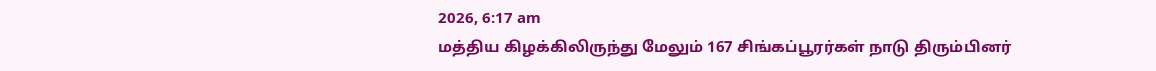2026, 6:17 am
மத்திய கிழக்கிலிருந்து மேலும் 167 சிங்கப்பூரர்கள் நாடு திரும்பினர்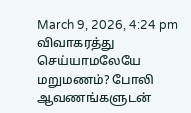March 9, 2026, 4:24 pm
விவாகரத்து செய்யாமலேயே மறுமணம்? போலி ஆவணங்களுடன்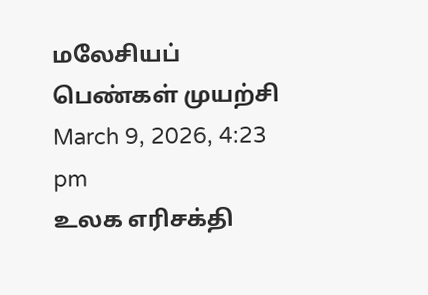மலேசியப் பெண்கள் முயற்சி
March 9, 2026, 4:23 pm
உலக எரிசக்தி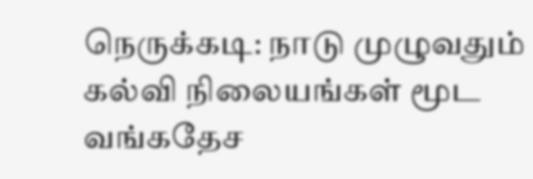நெருக்கடி: நாடு முழுவதும் கல்வி நிலையங்கள் மூட வங்கதேச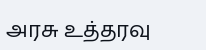அரசு உத்தரவு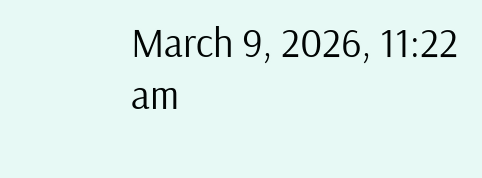March 9, 2026, 11:22 am